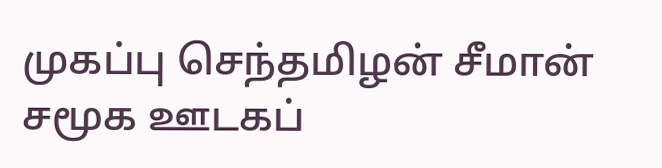முகப்பு செந்தமிழன் சீமான் சமூக ஊடகப்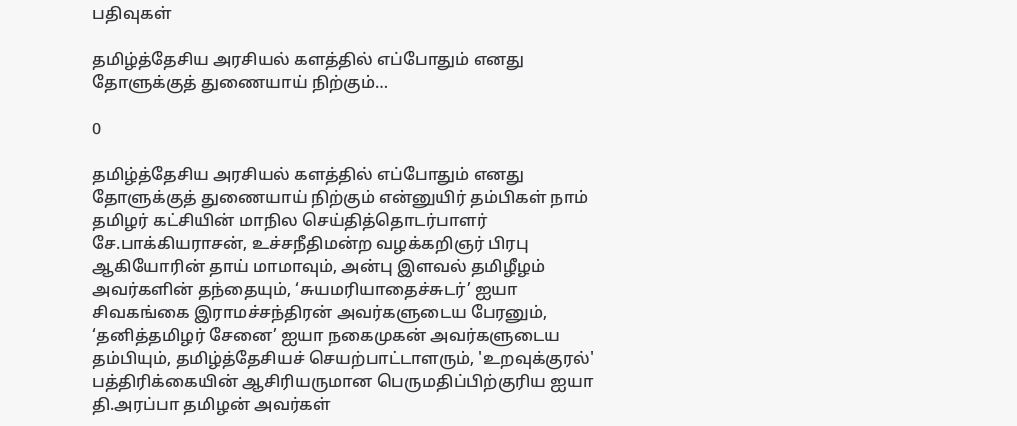பதிவுகள்

தமிழ்த்தேசிய அரசியல் களத்தில் எப்போதும் எனது தோளுக்குத் துணையாய் நிற்கும்…

0

தமிழ்த்தேசிய அரசியல் களத்தில் எப்போதும் எனது தோளுக்குத் துணையாய் நிற்கும் என்னுயிர் தம்பிகள் நாம் தமிழர் கட்சியின் மாநில செய்தித்தொடர்பாளர் சே.பாக்கியராசன், உச்சநீதிமன்ற வழக்கறிஞர் பிரபு ஆகியோரின் தாய் மாமாவும், அன்பு இளவல் தமிழீழம் அவர்களின் தந்தையும், ‘சுயமரியாதைச்சுடர்’ ஐயா சிவகங்கை இராமச்சந்திரன் அவர்களுடைய பேரனும், ‘தனித்தமிழர் சேனை’ ஐயா நகைமுகன் அவர்களுடைய தம்பியும், தமிழ்த்தேசியச் செயற்பாட்டாளரும், 'உறவுக்குரல்' பத்திரிக்கையின் ஆசிரியருமான பெருமதிப்பிற்குரிய ஐயா தி.அரப்பா தமிழன் அவர்கள்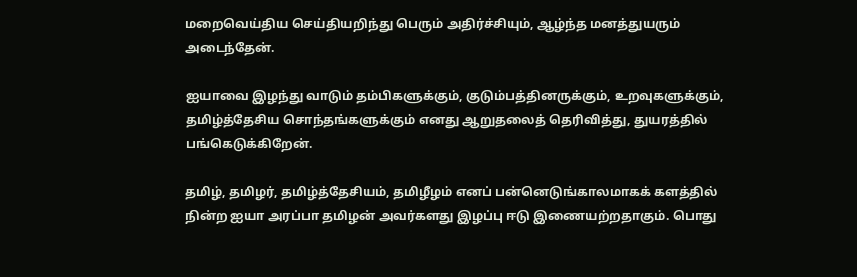மறைவெய்திய செய்தியறிந்து பெரும் அதிர்ச்சியும், ஆழ்ந்த மனத்துயரும் அடைந்தேன்.

ஐயாவை இழந்து வாடும் தம்பிகளுக்கும், குடும்பத்தினருக்கும், உறவுகளுக்கும், தமிழ்த்தேசிய சொந்தங்களுக்கும் எனது ஆறுதலைத் தெரிவித்து, துயரத்தில் பங்கெடுக்கிறேன்.

தமிழ், தமிழர், தமிழ்த்தேசியம், தமிழீழம் எனப் பன்னெடுங்காலமாகக் களத்தில் நின்ற ஐயா அரப்பா தமிழன் அவர்களது இழப்பு ஈடு இணையற்றதாகும். பொது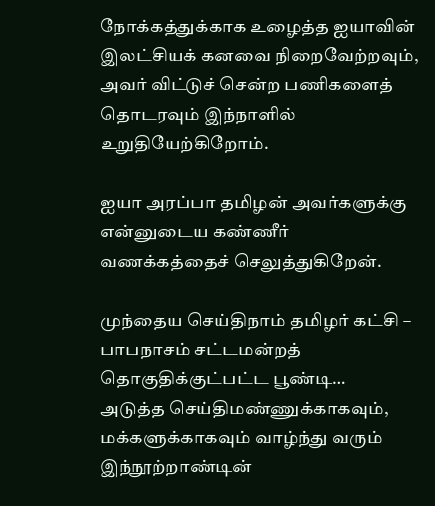நோக்கத்துக்காக உழைத்த ஐயாவின் இலட்சியக் கனவை நிறைவேற்றவும், அவர் விட்டுச் சென்ற பணிகளைத் தொடரவும் இந்நாளில் உறுதியேற்கிறோம்.

ஐயா அரப்பா தமிழன் அவர்களுக்கு என்னுடைய கண்ணீர் வணக்கத்தைச் செலுத்துகிறேன்.

முந்தைய செய்திநாம் தமிழர் கட்சி – பாபநாசம் சட்டமன்றத் தொகுதிக்குட்பட்ட பூண்டி…
அடுத்த செய்திமண்ணுக்காகவும், மக்களுக்காகவும் வாழ்ந்து வரும் இந்நூற்றாண்டின்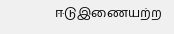ஈடுஇணையற்ற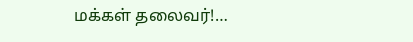மக்கள் தலைவர்!…